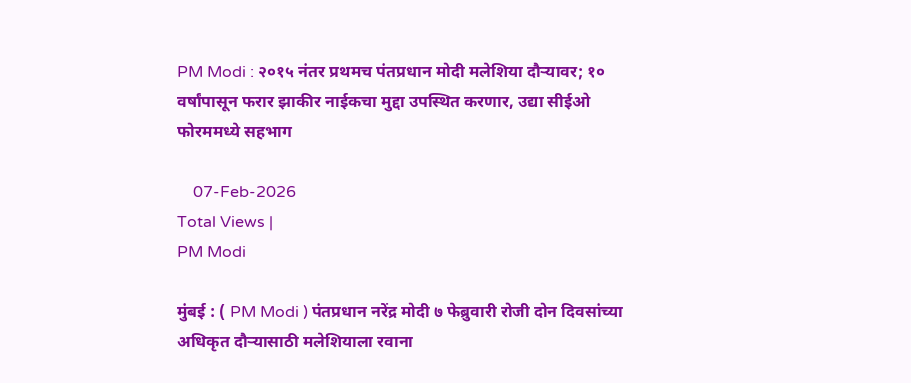PM Modi : २०१५ नंतर प्रथमच पंतप्रधान मोदी मलेशिया दौऱ्यावर; १० वर्षांपासून फरार झाकीर नाईकचा मुद्दा उपस्थित करणार, उद्या सीईओ फोरममध्ये सहभाग

    07-Feb-2026
Total Views |
PM Modi

मुंबई : ( PM Modi ) पंतप्रधान नरेंद्र मोदी ७ फेब्रुवारी रोजी दोन दिवसांच्या अधिकृत दौऱ्यासाठी मलेशियाला रवाना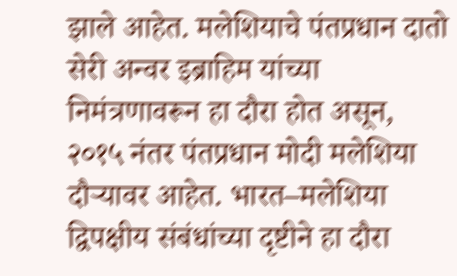झाले आहेत. मलेशियाचे पंतप्रधान दातो सेरी अन्वर इब्राहिम यांच्या निमंत्रणावरून हा दौरा होत असून, २०१५ नंतर पंतप्रधान मोदी मलेशिया दौऱ्यावर आहेत. भारत–मलेशिया द्विपक्षीय संबंधांच्या दृष्टीने हा दौरा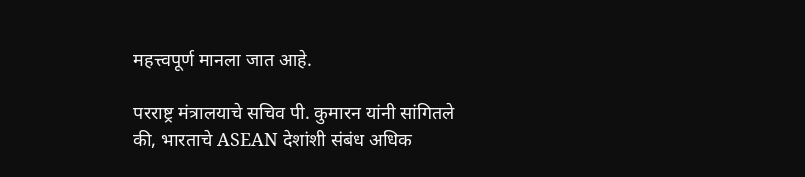महत्त्वपूर्ण मानला जात आहे.

परराष्ट्र मंत्रालयाचे सचिव पी. कुमारन यांनी सांगितले की, भारताचे ASEAN देशांशी संबंध अधिक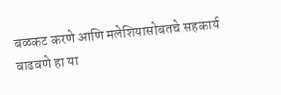बळकट करणे आणि मलेशियासोबतचे सहकार्य वाढवणे हा या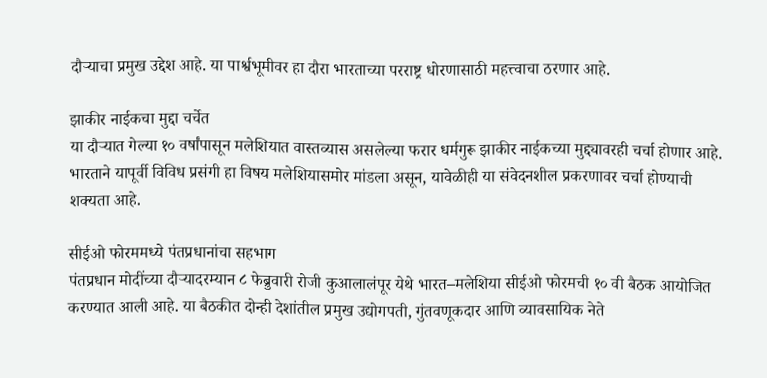दौऱ्याचा प्रमुख उद्देश आहे. या पार्श्वभूमीवर हा दौरा भारताच्या परराष्ट्र धोरणासाठी महत्त्वाचा ठरणार आहे.

झाकीर नाईकचा मुद्दा चर्चेत
या दौऱ्यात गेल्या १० वर्षांपासून मलेशियात वास्तव्यास असलेल्या फरार धर्मगुरू झाकीर नाईकच्या मुद्द्यावरही चर्चा होणार आहे. भारताने यापूर्वी विविध प्रसंगी हा विषय मलेशियासमोर मांडला असून, यावेळीही या संवेदनशील प्रकरणावर चर्चा होण्याची शक्यता आहे.

सीईओ फोरममध्ये पंतप्रधानांचा सहभाग
पंतप्रधान मोदींच्या दौऱ्यादरम्यान ८ फेब्रुवारी रोजी कुआलालंपूर येथे भारत–मलेशिया सीईओ फोरमची १० वी बैठक आयोजित करण्यात आली आहे. या बैठकीत दोन्ही देशांतील प्रमुख उद्योगपती, गुंतवणूकदार आणि व्यावसायिक नेते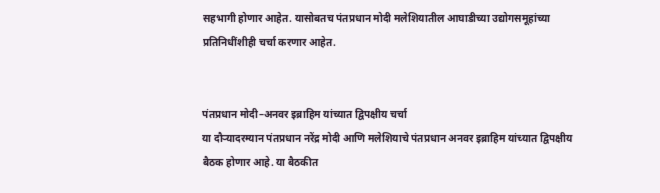सहभागी होणार आहेत. यासोबतच पंतप्रधान मोदी मलेशियातील आघाडीच्या उद्योगसमूहांच्या प्रतिनिधींशीही चर्चा करणार आहेत.


पंतप्रधान मोदी–अनवर इब्राहिम यांच्यात द्विपक्षीय चर्चा
या दौऱ्यादरम्यान पंतप्रधान नरेंद्र मोदी आणि मलेशियाचे पंतप्रधान अनवर इब्राहिम यांच्यात द्विपक्षीय बैठक होणार आहे. या बैठकीत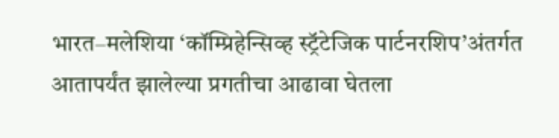भारत–मलेशिया ‘कॉम्प्रिहेन्सिव्ह स्ट्रॅटेजिक पार्टनरशिप’अंतर्गत आतापर्यंत झालेल्या प्रगतीचा आढावा घेतला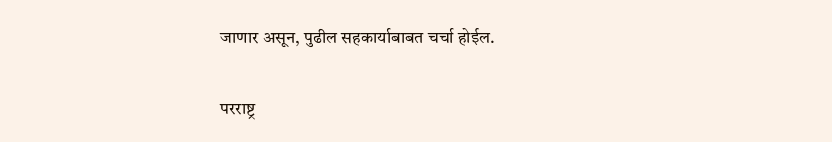जाणार असून, पुढील सहकार्याबाबत चर्चा होईल.

परराष्ट्र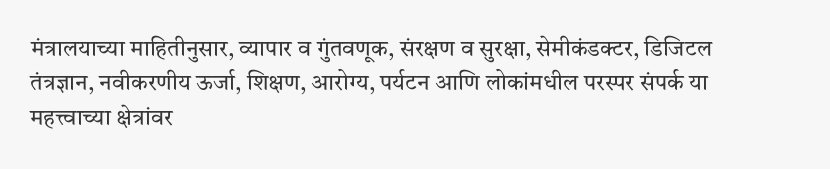मंत्रालयाच्या माहितीनुसार, व्यापार व गुंतवणूक, संरक्षण व सुरक्षा, सेमीकंडक्टर, डिजिटल तंत्रज्ञान, नवीकरणीय ऊर्जा, शिक्षण, आरोग्य, पर्यटन आणि लोकांमधील परस्पर संपर्क या महत्त्वाच्या क्षेत्रांवर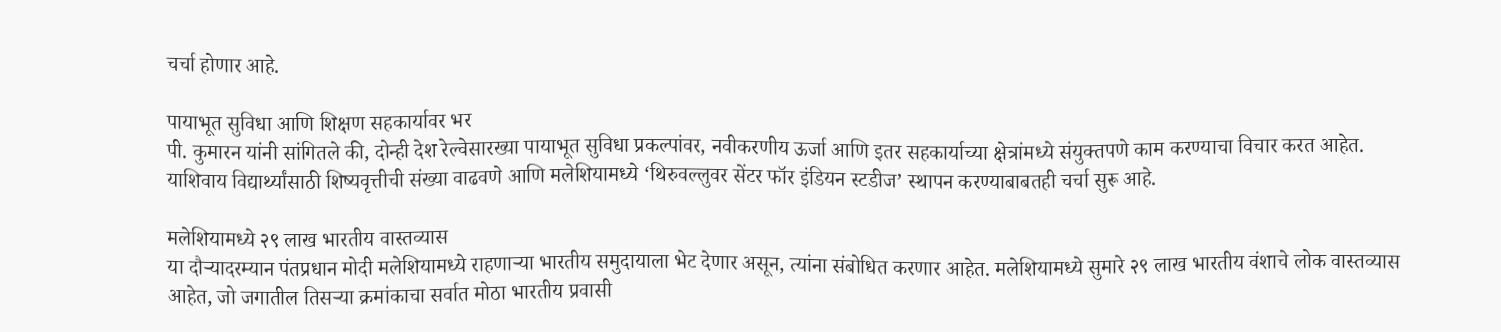चर्चा होणार आहे.

पायाभूत सुविधा आणि शिक्षण सहकार्यावर भर
पी. कुमारन यांनी सांगितले की, दोन्ही देश रेल्वेसारख्या पायाभूत सुविधा प्रकल्पांवर, नवीकरणीय ऊर्जा आणि इतर सहकार्याच्या क्षेत्रांमध्ये संयुक्तपणे काम करण्याचा विचार करत आहेत. याशिवाय विद्यार्थ्यांसाठी शिष्यवृत्तीची संख्या वाढवणे आणि मलेशियामध्ये ‘थिरुवल्लुवर सेंटर फॉर इंडियन स्टडीज’ स्थापन करण्याबाबतही चर्चा सुरू आहे.

मलेशियामध्ये २९ लाख भारतीय वास्तव्यास
या दौऱ्यादरम्यान पंतप्रधान मोदी मलेशियामध्ये राहणाऱ्या भारतीय समुदायाला भेट देणार असून, त्यांना संबोधित करणार आहेत. मलेशियामध्ये सुमारे २९ लाख भारतीय वंशाचे लोक वास्तव्यास आहेत, जो जगातील तिसऱ्या क्रमांकाचा सर्वात मोठा भारतीय प्रवासी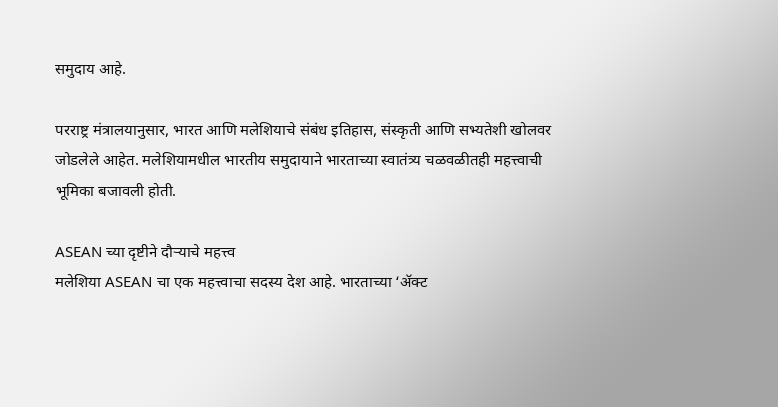समुदाय आहे.

परराष्ट्र मंत्रालयानुसार, भारत आणि मलेशियाचे संबंध इतिहास, संस्कृती आणि सभ्यतेशी खोलवर जोडलेले आहेत. मलेशियामधील भारतीय समुदायाने भारताच्या स्वातंत्र्य चळवळीतही महत्त्वाची भूमिका बजावली होती.

ASEAN च्या दृष्टीने दौऱ्याचे महत्त्व
मलेशिया ASEAN चा एक महत्त्वाचा सदस्य देश आहे. भारताच्या ‘ॲक्ट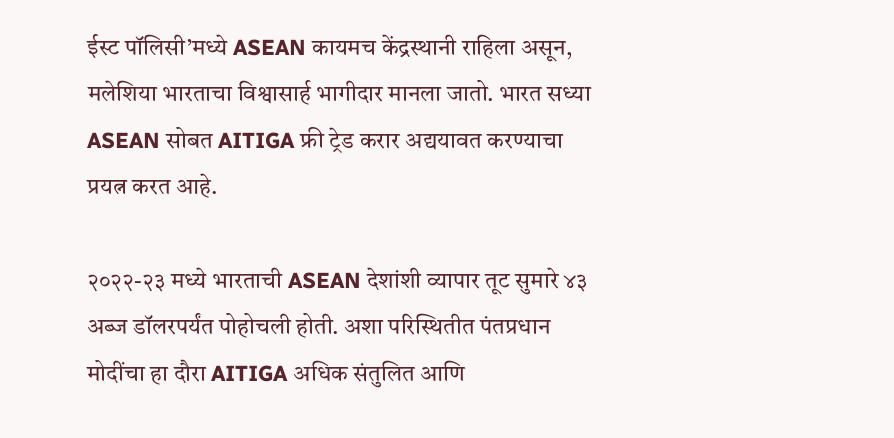ईस्ट पॉलिसी’मध्ये ASEAN कायमच केंद्रस्थानी राहिला असून, मलेशिया भारताचा विश्वासार्ह भागीदार मानला जातो. भारत सध्या ASEAN सोबत AITIGA फ्री ट्रेड करार अद्ययावत करण्याचा प्रयत्न करत आहे.

२०२२-२३ मध्ये भारताची ASEAN देशांशी व्यापार तूट सुमारे ४३ अब्ज डॉलरपर्यंत पोहोचली होती. अशा परिस्थितीत पंतप्रधान मोदींचा हा दौरा AITIGA अधिक संतुलित आणि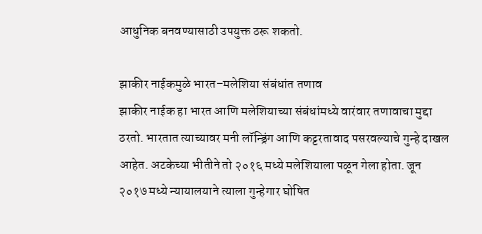आधुनिक बनवण्यासाठी उपयुक्त ठरू शकतो.

झाकीर नाईकमुळे भारत–मलेशिया संबंधांत तणाव
झाकीर नाईक हा भारत आणि मलेशियाच्या संबंधांमध्ये वारंवार तणावाचा मुद्दा ठरतो. भारतात त्याच्यावर मनी लॉन्ड्रिंग आणि कट्टरतावाद पसरवल्याचे गुन्हे दाखल आहेत. अटकेच्या भीतीने तो २०१६ मध्ये मलेशियाला पळून गेला होता. जून २०१७ मध्ये न्यायालयाने त्याला गुन्हेगार घोषित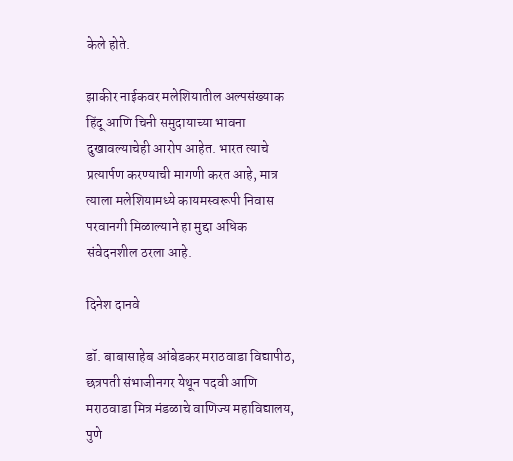केले होते.

झाकीर नाईकवर मलेशियातील अल्पसंख्याक हिंदू आणि चिनी समुदायाच्या भावना दुखावल्याचेही आरोप आहेत. भारत त्याचे प्रत्यार्पण करण्याची मागणी करत आहे, मात्र त्याला मलेशियामध्ये कायमस्वरूपी निवास परवानगी मिळाल्याने हा मुद्दा अधिक संवेदनशील ठरला आहे.

दिनेश दानवे

डॉ. बाबासाहेब आंबेडकर मराठवाडा विद्यापीठ, छत्रपती संभाजीनगर येथून पदवी आणि मराठवाडा मित्र मंडळाचे वाणिज्य महाविद्यालय, पुणे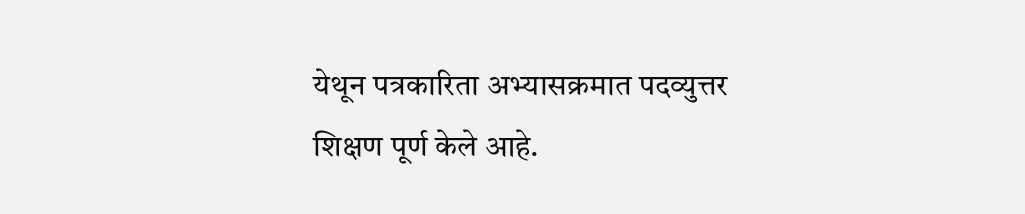येथून पत्रकारिता अभ्यासक्रमात पदव्युत्तर शिक्षण पूर्ण केले आहे.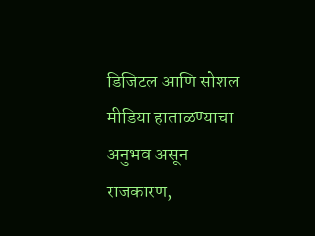डिजिटल आणि सोशल मीडिया हाताळण्याचा अनुभव असून राजकारण,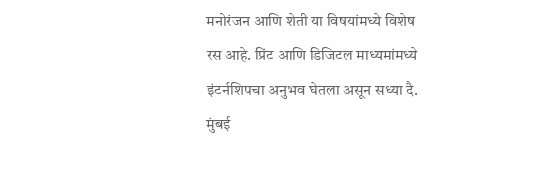मनोरंजन आणि शेती या विषयांमध्ये विशेष रस आहे. प्रिंट आणि डिजिटल माध्यमांमध्ये इंटर्नशिपचा अनुभव घेतला असून सध्या दै. मुंबई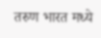तरुण भारत मध्ये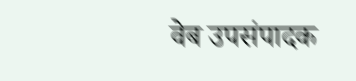वेब उपसंपादक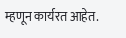म्हणून कार्यरत आहेत.